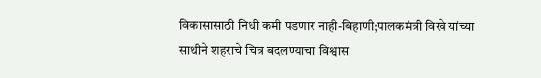विकासासाठी निधी कमी पडणार नाही-बिहाणी;पालकमंत्री विखे यांच्या साथीने शहराचे चित्र बदलण्याचा विश्वास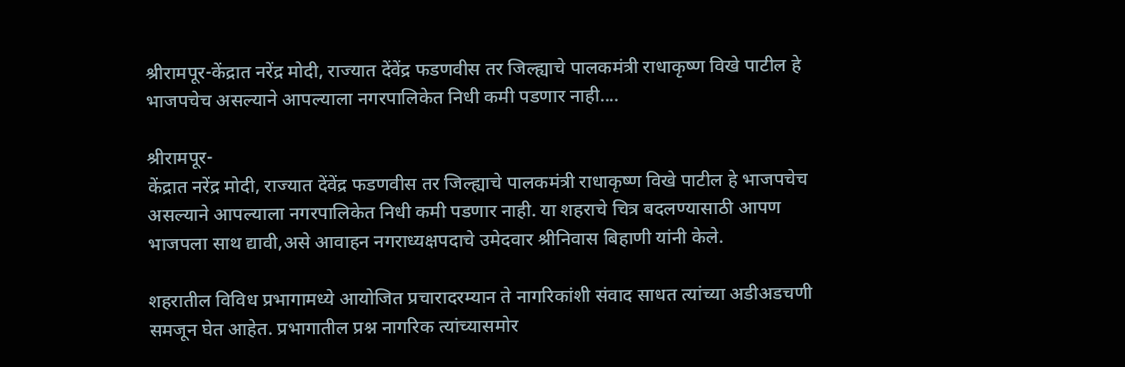श्रीरामपूर-केंद्रात नरेंद्र मोदी, राज्यात देंवेंद्र फडणवीस तर जिल्ह्याचे पालकमंत्री राधाकृष्ण विखे पाटील हे भाजपचेच असल्याने आपल्याला नगरपालिकेत निधी कमी पडणार नाही....

श्रीरामपूर-
केंद्रात नरेंद्र मोदी, राज्यात देंवेंद्र फडणवीस तर जिल्ह्याचे पालकमंत्री राधाकृष्ण विखे पाटील हे भाजपचेच असल्याने आपल्याला नगरपालिकेत निधी कमी पडणार नाही. या शहराचे चित्र बदलण्यासाठी आपण भाजपला साथ द्यावी,असे आवाहन नगराध्यक्षपदाचे उमेदवार श्रीनिवास बिहाणी यांनी केले.

शहरातील विविध प्रभागामध्ये आयोजित प्रचारादरम्यान ते नागरिकांशी संवाद साधत त्यांच्या अडीअडचणी समजून घेत आहेत. प्रभागातील प्रश्न नागरिक त्यांच्यासमोर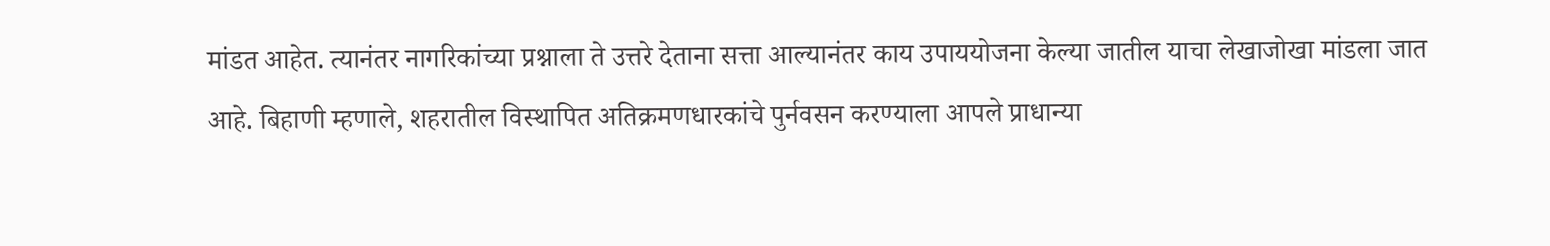मांडत आहेत. त्यानंतर नागरिकांच्या प्रश्नाला ते उत्तरे देताना सत्ता आल्यानंतर काय उपाययोजना केल्या जातील याचा लेखाजोखा मांडला जात आहे. बिहाणी म्हणाले, शहरातील विस्थापित अतिक्रमणधारकांचे पुर्नवसन करण्याला आपले प्राधान्या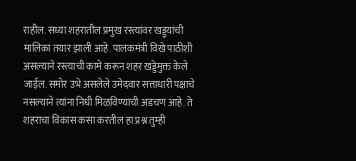राहील. सध्या शहरातील प्रमुख रस्त्यांवर खड्ड्यांची मालिका तयार झाली आहे. पालकमंत्री विखे पाठीशी असल्याने रस्त्याची कामे करून शहर खड्डेमुक्त केले जाईल. समोर उभे असलेले उमेदवार सत्ताधारी पक्षाचे नसल्याने त्यांना निधी मिळविण्याची अडचण आहे. ते शहराचा विकास कसा करतील हा प्रश्न तुम्ही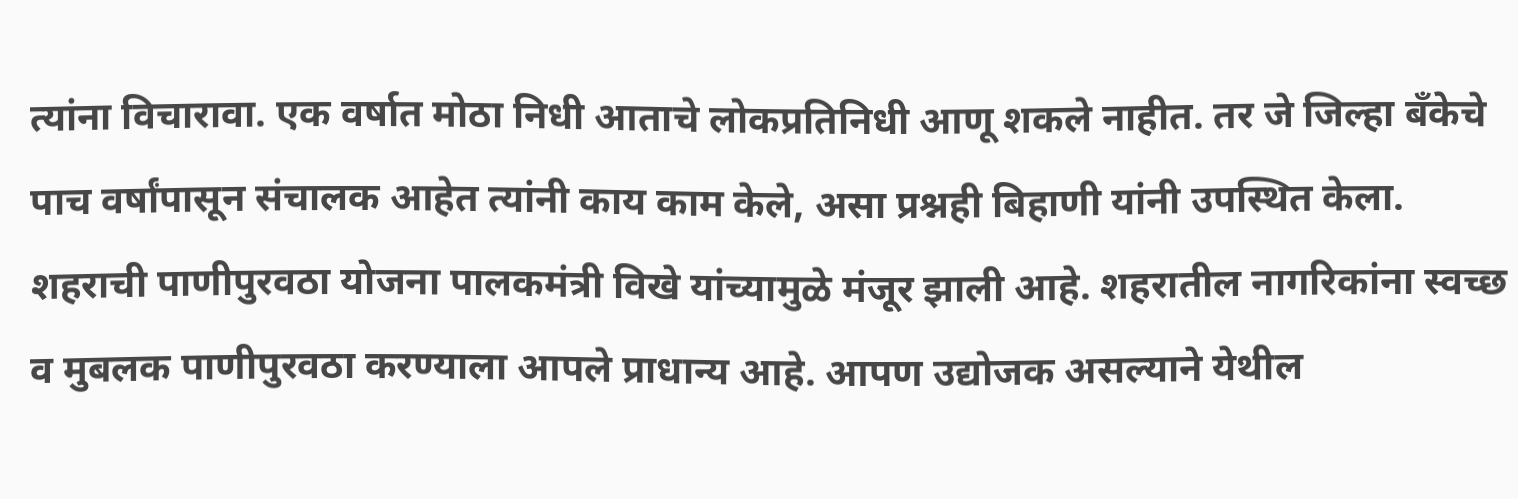त्यांना विचारावा. एक वर्षात मोठा निधी आताचे लोकप्रतिनिधी आणू शकले नाहीत. तर जे जिल्हा बँकेचे पाच वर्षांपासून संचालक आहेत त्यांनी काय काम केले, असा प्रश्नही बिहाणी यांनी उपस्थित केला.
शहराची पाणीपुरवठा योजना पालकमंत्री विखे यांच्यामुळे मंजूर झाली आहे. शहरातील नागरिकांना स्वच्छ व मुबलक पाणीपुरवठा करण्याला आपले प्राधान्य आहे. आपण उद्योजक असल्याने येथील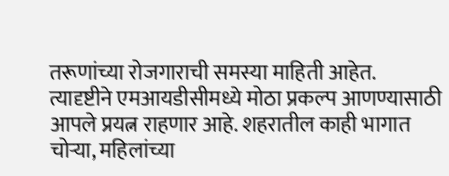तरूणांच्या रोजगाराची समस्या माहिती आहेत. त्यादृष्टीने एमआयडीसीमध्ये मोठा प्रकल्प आणण्यासाठी आपले प्रयत्न राहणार आहे. शहरातील काही भागात चोऱ्या, महिलांच्या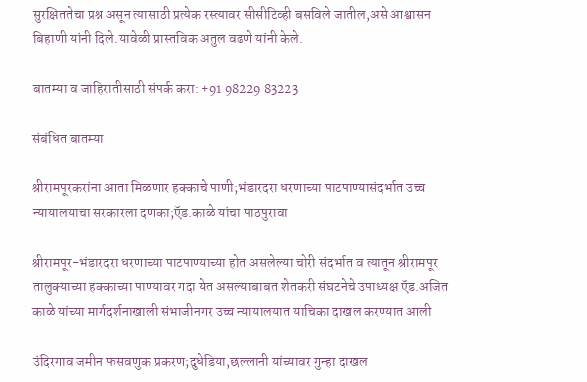सुरक्षिततेचा प्रश्न असून त्यासाठी प्रत्येक रस्त्यावर सीसीटिव्ही बसविले जातील,असे आश्वासन बिहाणी यांनी दिले.यावेळी प्रास्तविक अतुल वढणे यांनी केले.

बातम्या व जाहिरातीसाठी संपर्क करा: +91 98229 83223

संबंधित बातम्या

श्रीरामपूरकरांना आता मिळणार हक्काचे पाणी;भंडारदरा धरणाच्या पाटपाण्यासंदर्भात उच्च न्यायालयाचा सरकारला दणका;ऍड.काळे यांचा पाठपुरावा

श्रीरामपूर-भंडारदरा धरणाच्या पाटपाण्याच्या होत असलेल्या चोरी संदर्भात व त्यातून श्रीरामपूर तालुक्याच्या हक्काच्या पाण्यावर गदा येत असल्याबाबत शेतकरी संघटनेचे उपाध्यक्ष ऍड.अजित काळे यांच्या मार्गदर्शनाखाली संभाजीनगर उच्च न्यायालयात याचिका दाखल करण्यात आली

उंदिरगाव जमीन फसवणुक प्रकरण;दुधेडिया,छल्लानी यांच्यावर गुन्हा दाखल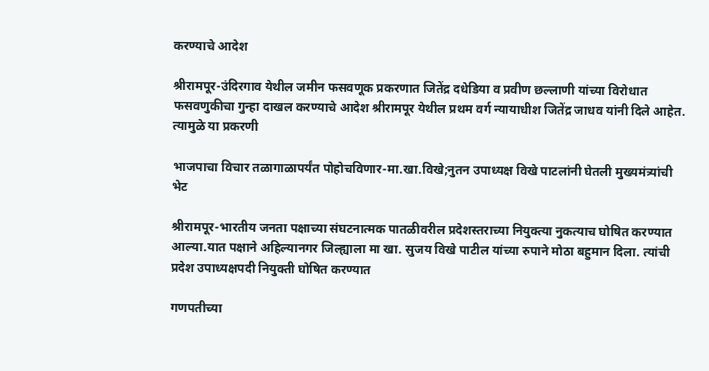करण्याचे आदेश

श्रीरामपूर-उंदिरगाव येथील जमीन फसवणूक प्रकरणात जितेंद्र दधेडिया व प्रवीण छल्लाणी यांच्या विरोधात फसवणुकीचा गुन्हा दाखल करण्याचे आदेश श्रीरामपूर येथील प्रथम वर्ग न्यायाधीश जितेंद्र जाधव यांनी दिले आहेत. त्यामुळे या प्रकरणी

भाजपाचा विचार तळागाळापर्यंत पोहोचविणार-मा.खा.विखे;नुतन उपाध्यक्ष विखे पाटलांनी घेतली मुख्यमंत्र्यांची भेट

श्रीरामपूर-भारतीय जनता पक्षाच्या संघटनात्मक पातळीवरील प्रदेशस्तराच्या नियुक्त्या नुकत्याच घोषित करण्यात आल्या.यात पक्षाने अहिल्यानगर जिल्ह्याला मा खा. सुजय विखे पाटील यांच्या रुपाने मोठा बहुमान दिला. त्यांची प्रदेश उपाध्यक्षपदी नियुक्ती घोषित करण्यात

गणपतीच्या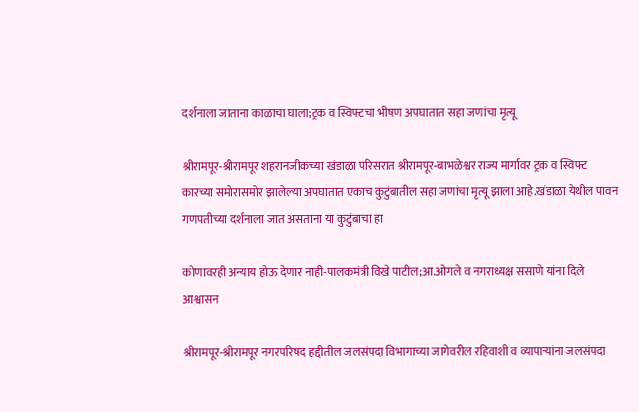दर्शनाला जाताना काळाचा घाला;ट्रक व स्विफ्टचा भीषण अपघातात सहा जणांचा मृत्यू

श्रीरामपूर-श्रीरामपूर शहरानजीकच्या खंडाळा परिसरात श्रीरामपूर-बाभळेश्वर राज्य मार्गावर ट्रक व स्विफ्ट कारच्या समोरासमोर झालेल्या अपघातात एकाच कुटुंबातील सहा जणांचा मृत्यू झाला आहे.खंडाळा येथील पावन गणपतीच्या दर्शनाला जात असताना या कुटुंबाचा हा

कोणावरही अन्याय होऊ देणार नाही-पालकमंत्री विखे पाटील;आ.ओगले व नगराध्यक्ष ससाणे यांना दिले आश्वासन

श्रीरामपूर-श्रीरामपूर नगरपरिषद हद्दीतील जलसंपदा विभागाच्या जागेवरील रहिवाशी व व्यापाऱ्यांना जलसंपदा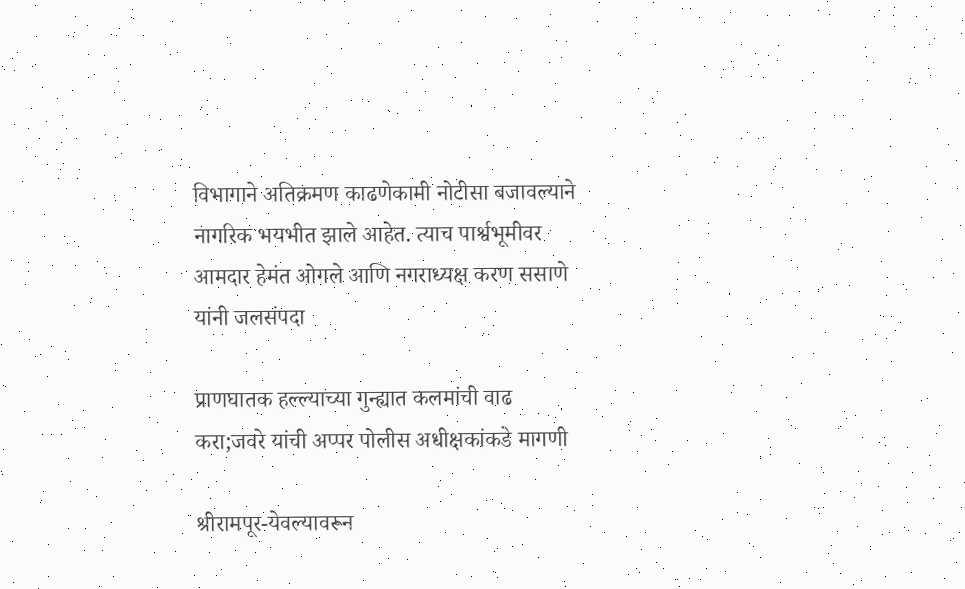विभागाने अतिक्रमण काढणेकामी नोटीसा बजावल्याने नागरिक भयभीत झाले आहेत. त्याच पार्श्वभूमीवर आमदार हेमंत ओगले आणि नगराध्यक्ष करण ससाणे यांनी जलसंपदा

प्राणघातक हल्ल्याच्या गुन्ह्यात कलमांची वाढ करा;जवरे यांची अप्पर पोलीस अधीक्षकांकडे मागणी

श्रीरामपूर-येवल्यावरून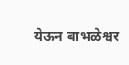येऊन बाभळेश्वर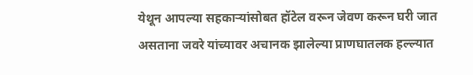येथून आपल्या सहकाऱ्यांसोबत हॉटेल वरून जेवण करून घरी जात असताना जवरे यांच्यावर अचानक झालेल्या प्राणघातलक हल्ल्यात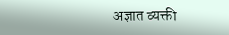अज्ञात व्यक्ती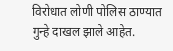विरोधात लोणी पोलिस ठाण्यात गुन्हे दाखल झाले आहेत.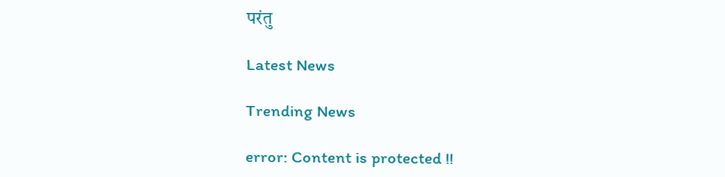परंतु

Latest News

Trending News

error: Content is protected !!